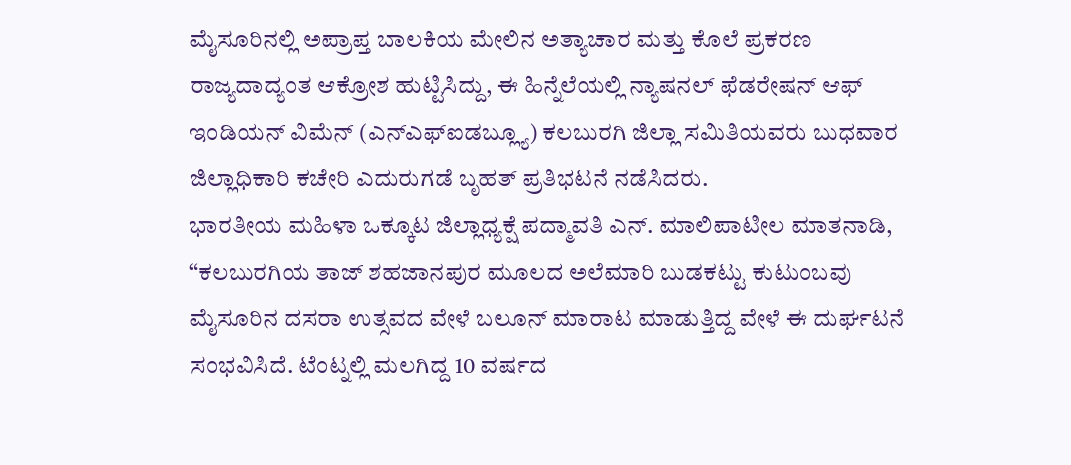ಮೈಸೂರಿನಲ್ಲಿ ಅಪ್ರಾಪ್ತ ಬಾಲಕಿಯ ಮೇಲಿನ ಅತ್ಯಾಚಾರ ಮತ್ತು ಕೊಲೆ ಪ್ರಕರಣ ರಾಜ್ಯದಾದ್ಯಂತ ಆಕ್ರೋಶ ಹುಟ್ಟಿಸಿದ್ದು, ಈ ಹಿನ್ನೆಲೆಯಲ್ಲಿ ನ್ಯಾಷನಲ್ ಫೆಡರೇಷನ್ ಆಫ್ ಇಂಡಿಯನ್ ವಿಮೆನ್ (ಎನ್ಎಫ್ಐಡಬ್ಲ್ಯೂ) ಕಲಬುರಗಿ ಜಿಲ್ಲಾ ಸಮಿತಿಯವರು ಬುಧವಾರ ಜಿಲ್ಲಾಧಿಕಾರಿ ಕಚೇರಿ ಎದುರುಗಡೆ ಬೃಹತ್ ಪ್ರತಿಭಟನೆ ನಡೆಸಿದರು.
ಭಾರತೀಯ ಮಹಿಳಾ ಒಕ್ಕೂಟ ಜಿಲ್ಲಾಧ್ಯಕ್ಷೆ ಪದ್ಮಾವತಿ ಎನ್. ಮಾಲಿಪಾಟೀಲ ಮಾತನಾಡಿ, “ಕಲಬುರಗಿಯ ತಾಜ್ ಶಹಜಾನಪುರ ಮೂಲದ ಅಲೆಮಾರಿ ಬುಡಕಟ್ಟು ಕುಟುಂಬವು ಮೈಸೂರಿನ ದಸರಾ ಉತ್ಸವದ ವೇಳೆ ಬಲೂನ್ ಮಾರಾಟ ಮಾಡುತ್ತಿದ್ದ ವೇಳೆ ಈ ದುರ್ಘಟನೆ ಸಂಭವಿಸಿದೆ. ಟೆಂಟ್ನಲ್ಲಿ ಮಲಗಿದ್ದ 10 ವರ್ಷದ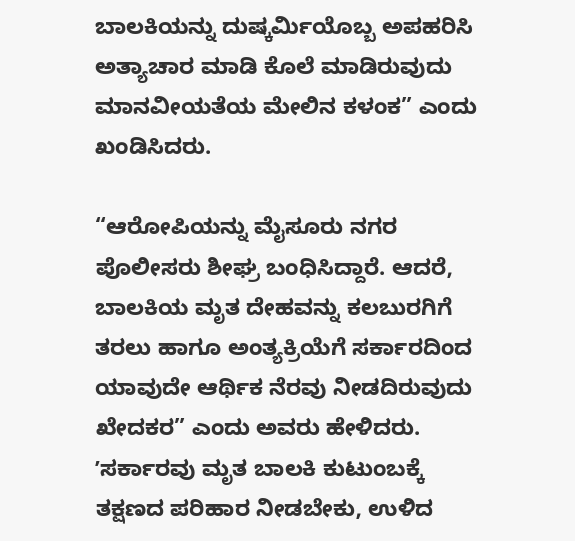ಬಾಲಕಿಯನ್ನು ದುಷ್ಕರ್ಮಿಯೊಬ್ಬ ಅಪಹರಿಸಿ ಅತ್ಯಾಚಾರ ಮಾಡಿ ಕೊಲೆ ಮಾಡಿರುವುದು ಮಾನವೀಯತೆಯ ಮೇಲಿನ ಕಳಂಕ” ಎಂದು ಖಂಡಿಸಿದರು.

“ಆರೋಪಿಯನ್ನು ಮೈಸೂರು ನಗರ ಪೊಲೀಸರು ಶೀಘ್ರ ಬಂಧಿಸಿದ್ದಾರೆ. ಆದರೆ, ಬಾಲಕಿಯ ಮೃತ ದೇಹವನ್ನು ಕಲಬುರಗಿಗೆ ತರಲು ಹಾಗೂ ಅಂತ್ಯಕ್ರಿಯೆಗೆ ಸರ್ಕಾರದಿಂದ ಯಾವುದೇ ಆರ್ಥಿಕ ನೆರವು ನೀಡದಿರುವುದು ಖೇದಕರ” ಎಂದು ಅವರು ಹೇಳಿದರು.
ʼಸರ್ಕಾರವು ಮೃತ ಬಾಲಕಿ ಕುಟುಂಬಕ್ಕೆ ತಕ್ಷಣದ ಪರಿಹಾರ ನೀಡಬೇಕು, ಉಳಿದ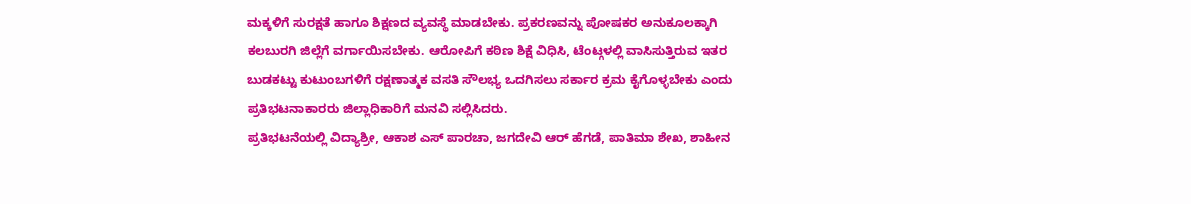ಮಕ್ಕಳಿಗೆ ಸುರಕ್ಷತೆ ಹಾಗೂ ಶಿಕ್ಷಣದ ವ್ಯವಸ್ಥೆ ಮಾಡಬೇಕು. ಪ್ರಕರಣವನ್ನು ಪೋಷಕರ ಅನುಕೂಲಕ್ಕಾಗಿ ಕಲಬುರಗಿ ಜಿಲ್ಲೆಗೆ ವರ್ಗಾಯಿಸಬೇಕು. ಆರೋಪಿಗೆ ಕಠಿಣ ಶಿಕ್ಷೆ ವಿಧಿಸಿ, ಟೆಂಟ್ಗಳಲ್ಲಿ ವಾಸಿಸುತ್ತಿರುವ ಇತರ ಬುಡಕಟ್ಟು ಕುಟುಂಬಗಳಿಗೆ ರಕ್ಷಣಾತ್ಮಕ ವಸತಿ ಸೌಲಭ್ಯ ಒದಗಿಸಲು ಸರ್ಕಾರ ಕ್ರಮ ಕೈಗೊಳ್ಳಬೇಕು ಎಂದು ಪ್ರತಿಭಟನಾಕಾರರು ಜಿಲ್ಲಾಧಿಕಾರಿಗೆ ಮನವಿ ಸಲ್ಲಿಸಿದರು.
ಪ್ರತಿಭಟನೆಯಲ್ಲಿ ವಿದ್ಯಾಶ್ರೀ, ಆಕಾಶ ಎಸ್ ಪಾರಚಾ, ಜಗದೇವಿ ಆರ್ ಹೆಗಡೆ, ಪಾತಿಮಾ ಶೇಖ, ಶಾಹೀನ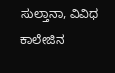ಸುಲ್ತಾನಾ, ವಿವಿಧ ಕಾಲೇಜಿನ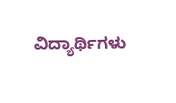ವಿದ್ಯಾರ್ಥಿಗಳು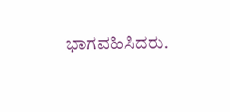ಭಾಗವಹಿಸಿದರು.